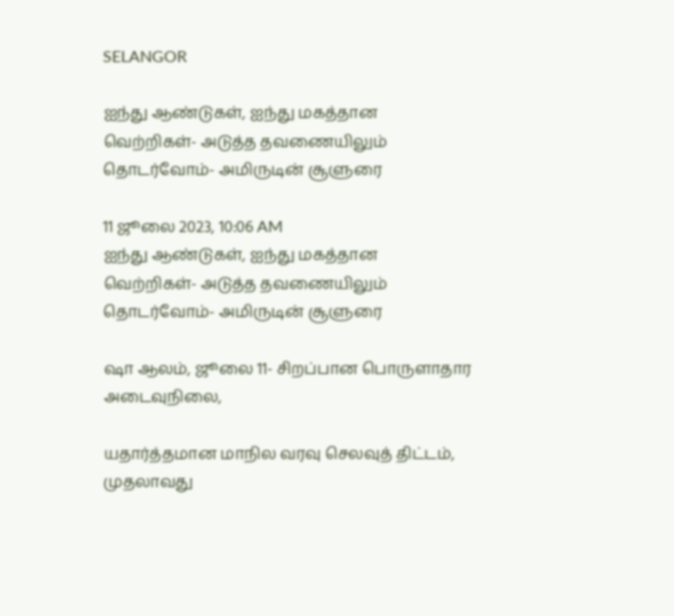SELANGOR

ஐந்து ஆண்டுகள், ஐந்து மகத்தான வெற்றிகள்- அடுத்த தவணையிலும் தொடர்வோம்- அமிருடின் சூளுரை

11 ஜூலை 2023, 10:06 AM
ஐந்து ஆண்டுகள், ஐந்து மகத்தான வெற்றிகள்- அடுத்த தவணையிலும் தொடர்வோம்- அமிருடின் சூளுரை

ஷா ஆலம், ஜூலை 11- சிறப்பான பொருளாதார அடைவுநிலை,

யதார்த்தமான மாநில வரவு செலவுத் திட்டம், முதலாவது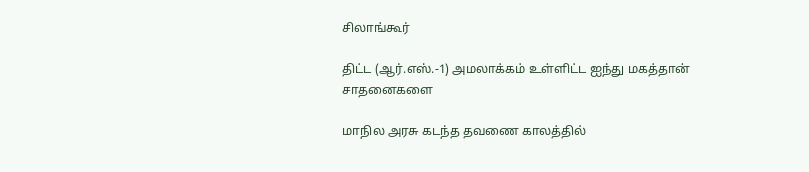சிலாங்கூர்

திட்ட (ஆர்.எஸ்.-1) அமலாக்கம் உள்ளிட்ட ஐந்து மகத்தான் சாதனைகளை

மாநில அரசு கடந்த தவணை காலத்தில்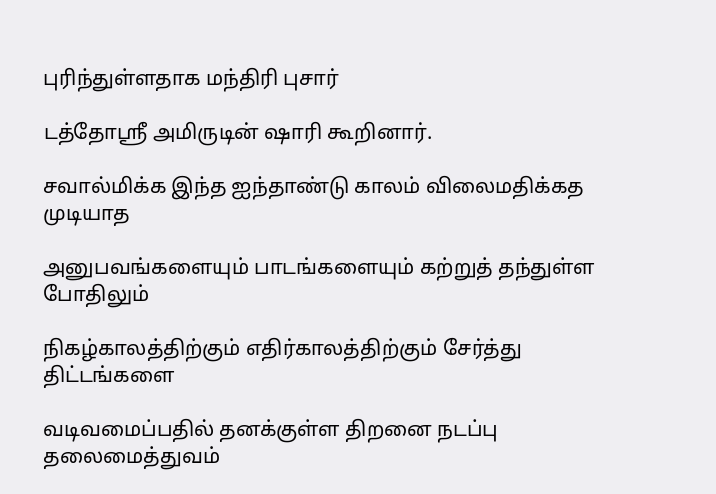புரிந்துள்ளதாக மந்திரி புசார்

டத்தோஸ்ரீ அமிருடின் ஷாரி கூறினார்.

சவால்மிக்க இந்த ஐந்தாண்டு காலம் விலைமதிக்கத முடியாத

அனுபவங்களையும் பாடங்களையும் கற்றுத் தந்துள்ள போதிலும்

நிகழ்காலத்திற்கும் எதிர்காலத்திற்கும் சேர்த்து திட்டங்களை

வடிவமைப்பதில் தனக்குள்ள திறனை நடப்பு தலைமைத்துவம்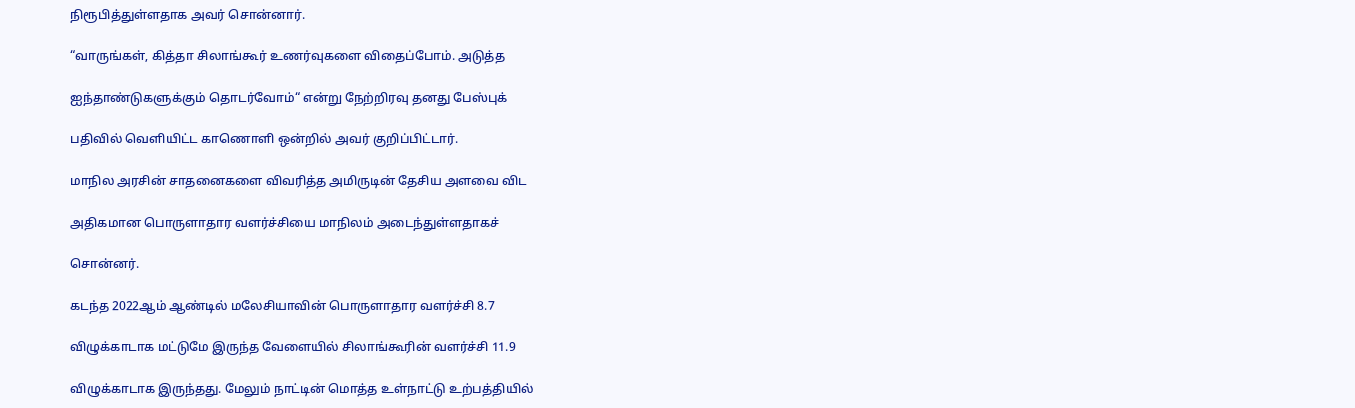நிரூபித்துள்ளதாக அவர் சொன்னார்.

“வாருங்கள், கித்தா சிலாங்கூர் உணர்வுகளை விதைப்போம். அடுத்த

ஐந்தாண்டுகளுக்கும் தொடர்வோம்“ என்று நேற்றிரவு தனது பேஸ்புக்

பதிவில் வெளியிட்ட காணொளி ஒன்றில் அவர் குறிப்பிட்டார்.

மாநில அரசின் சாதனைகளை விவரித்த அமிருடின் தேசிய அளவை விட

அதிகமான பொருளாதார வளர்ச்சியை மாநிலம் அடைந்துள்ளதாகச்

சொன்னர்.

கடந்த 2022ஆம் ஆண்டில் மலேசியாவின் பொருளாதார வளர்ச்சி 8.7

விழுக்காடாக மட்டுமே இருந்த வேளையில் சிலாங்கூரின் வளர்ச்சி 11.9

விழுக்காடாக இருந்தது. மேலும் நாட்டின் மொத்த உள்நாட்டு உற்பத்தியில்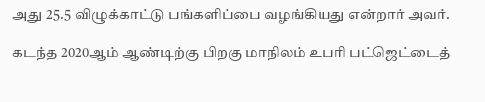அது 25.5 விழுக்காட்டு பங்களிப்பை வழங்கியது என்றார் அவர்.

கடந்த 2020ஆம் ஆண்டிற்கு பிறகு மாநிலம் உபரி பட்ஜெட்டைத்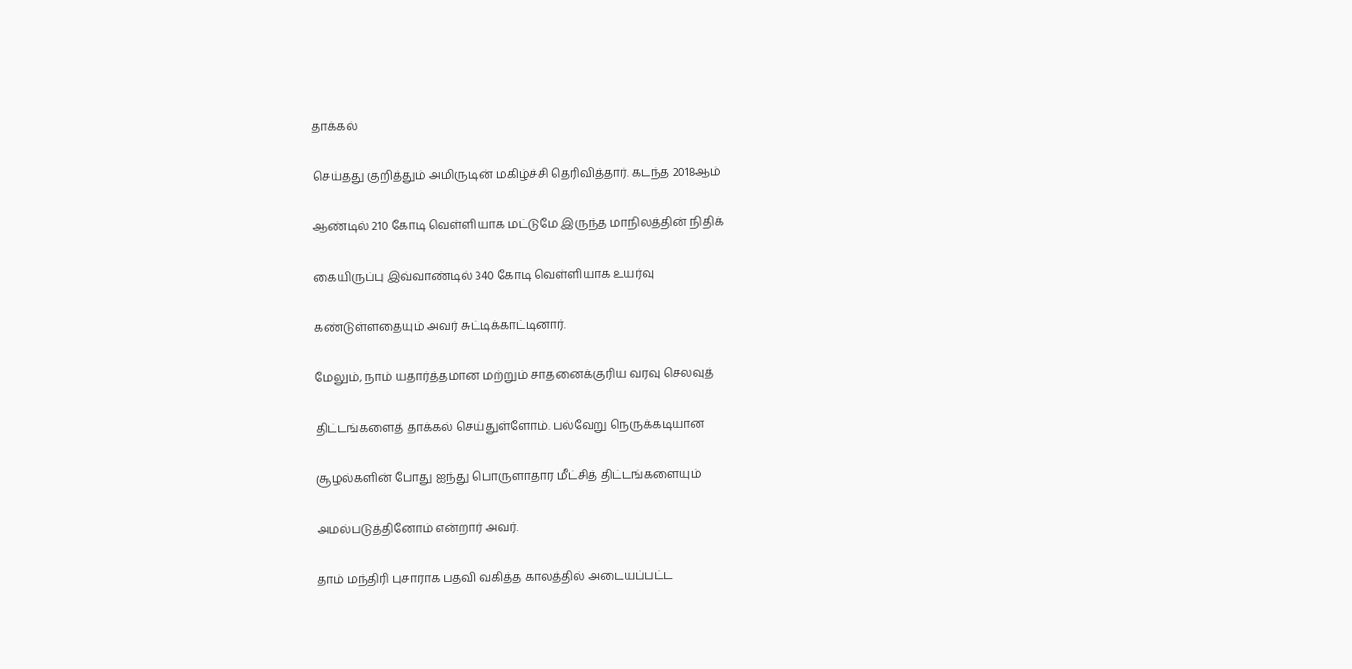தாக்கல்

செய்தது குறித்தும் அமிருடின் மகிழ்ச்சி தெரிவித்தார். கடந்த 2018ஆம்

ஆண்டில் 210 கோடி வெள்ளியாக மட்டுமே இருந்த மாநிலத்தின் நிதிக்

கையிருப்பு இவ்வாண்டில் 340 கோடி வெள்ளியாக உயர்வு

கண்டுள்ளதையும் அவர் சுட்டிக்காட்டினார்.

மேலும், நாம் யதார்த்தமான மற்றும் சாதனைக்குரிய வரவு செலவுத்

திட்டங்களைத் தாக்கல் செய்துள்ளோம். பல்வேறு நெருக்கடியான

சூழல்களின் போது ஐந்து பொருளாதார மீட்சித் திட்டங்களையும்

அமல்படுத்தினோம் என்றார் அவர்.

தாம் மந்திரி புசாராக பதவி வகித்த காலத்தில் அடையப்பட்ட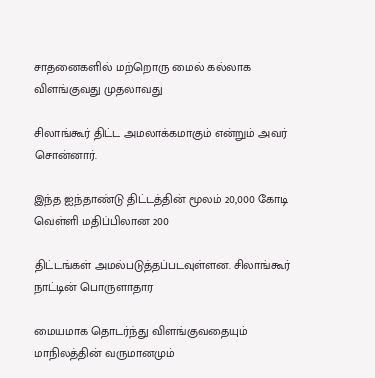சாதனைகளில் மற்றொரு மைல் கல்லாக விளங்குவது முதலாவது

சிலாங்கூர் திட்ட அமலாக்கமாகும் என்றும் அவர் சொன்னார்.

இந்த ஐந்தாண்டு திட்டத்தின் மூலம் 20,000 கோடி வெள்ளி மதிப்பிலான 200

திட்டங்கள் அமல்படுத்தப்படவுள்ளன. சிலாங்கூர் நாட்டின் பொருளாதார

மையமாக தொடர்ந்து விளங்குவதையும் மாநிலத்தின் வருமானமும்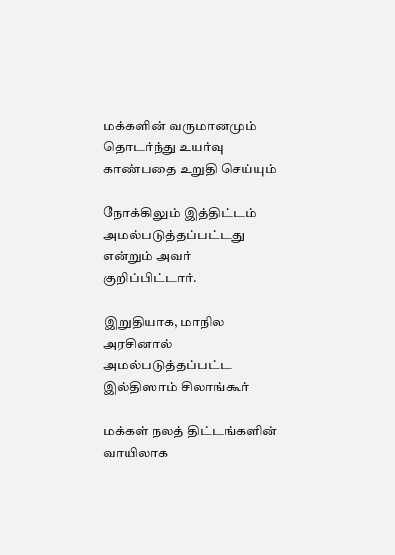மக்களின் வருமானமும் தொடர்ந்து உயர்வு காண்பதை உறுதி செய்யும்

நோக்கிலும் இத்திட்டம் அமல்படுத்தப்பட்டது என்றும் அவர் குறிப்பிட்டார்.

இறுதியாக, மாநில அரசினால் அமல்படுத்தப்பட்ட இல்திஸாம் சிலாங்கூர்

மக்கள் நலத் திட்டங்களின் வாயிலாக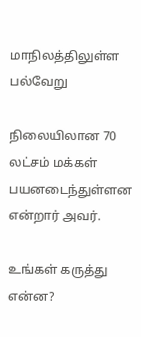மாநிலத்திலுள்ள பல்வேறு

நிலையிலான 70 லட்சம் மக்கள் பயனடைந்துள்ளன என்றார் அவர்.

உங்கள் கருத்து என்ன?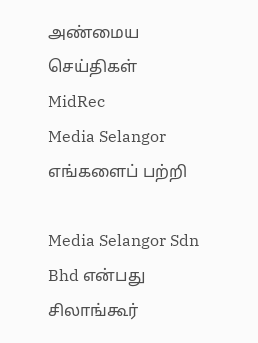அண்மைய செய்திகள்
MidRec
Media Selangor
எங்களைப் பற்றி

Media Selangor Sdn Bhd என்பது சிலாங்கூர்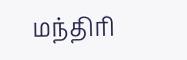மந்திரி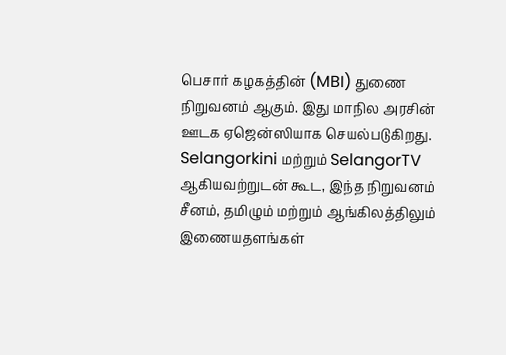பெசார் கழகத்தின் (MBI) துணை நிறுவனம் ஆகும். இது மாநில அரசின் ஊடக ஏஜென்ஸியாக செயல்படுகிறது. Selangorkini மற்றும் SelangorTV ஆகியவற்றுடன் கூட, இந்த நிறுவனம் சீனம், தமிழும் மற்றும் ஆங்கிலத்திலும் இணையதளங்கள்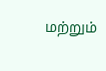மற்றும்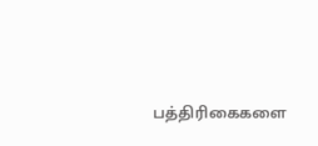பத்திரிகைகளை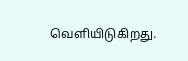வெளியிடுகிறது.